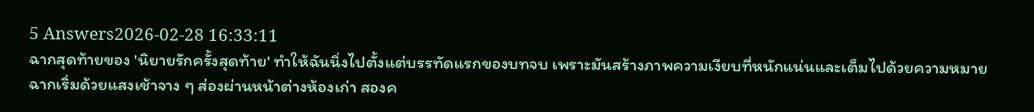5 Answers2026-02-28 16:33:11
ฉากสุดท้ายของ 'นิยายรักครั้งสุดท้าย' ทำให้ฉันนิ่งไปตั้งแต่บรรทัดแรกของบทจบ เพราะมันสร้างภาพความเงียบที่หนักแน่นและเต็มไปด้วยความหมาย
ฉากเริ่มด้วยแสงเช้าจาง ๆ ส่องผ่านหน้าต่างห้องเก่า สองค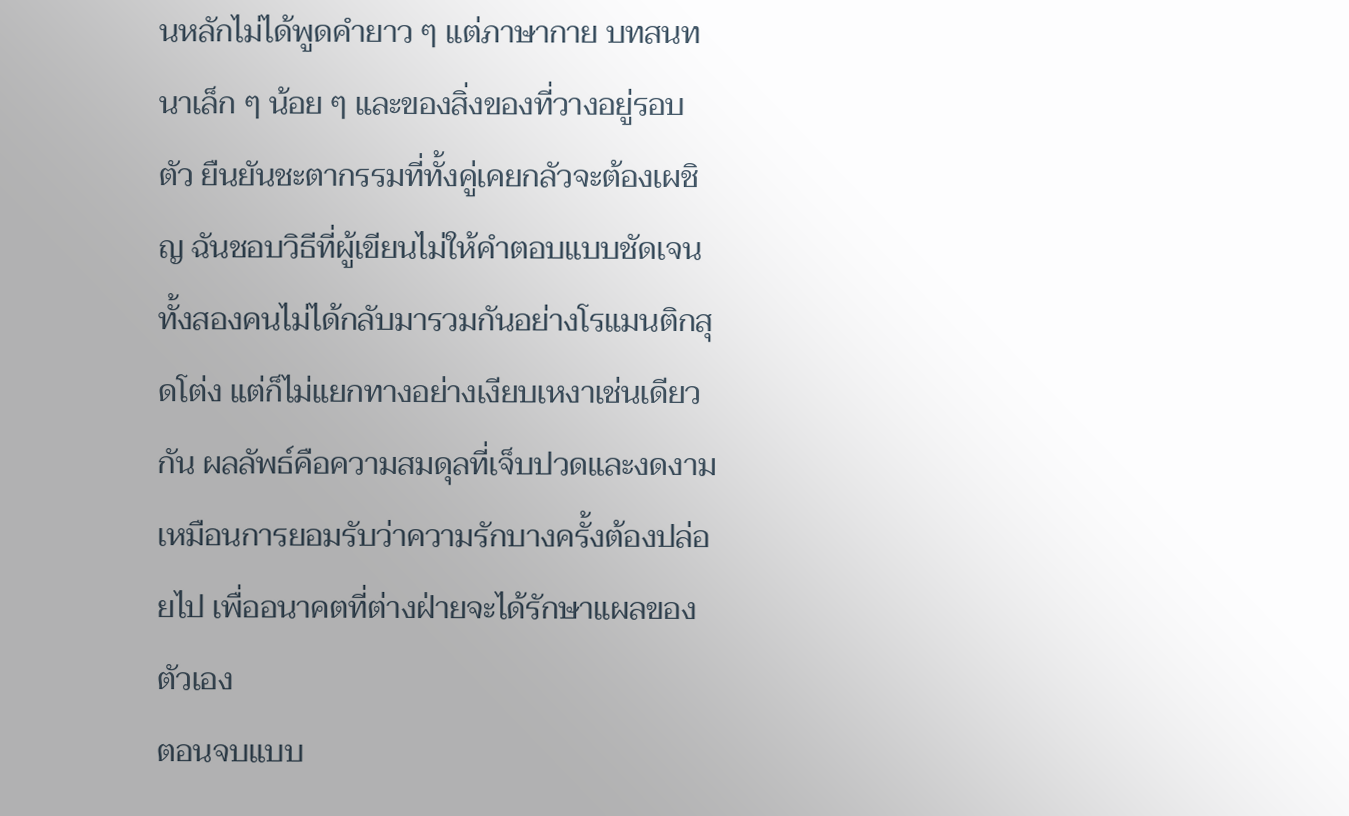นหลักไม่ได้พูดคำยาว ๆ แต่ภาษากาย บทสนทนาเล็ก ๆ น้อย ๆ และของสิ่งของที่วางอยู่รอบตัว ยืนยันชะตากรรมที่ทั้งคู่เคยกลัวจะต้องเผชิญ ฉันชอบวิธีที่ผู้เขียนไม่ให้คำตอบแบบชัดเจน ทั้งสองคนไม่ได้กลับมารวมกันอย่างโรแมนติกสุดโต่ง แต่ก็ไม่แยกทางอย่างเงียบเหงาเช่นเดียวกัน ผลลัพธ์คือความสมดุลที่เจ็บปวดและงดงาม เหมือนการยอมรับว่าความรักบางครั้งต้องปล่อยไป เพื่ออนาคตที่ต่างฝ่ายจะได้รักษาแผลของตัวเอง
ตอนจบแบบ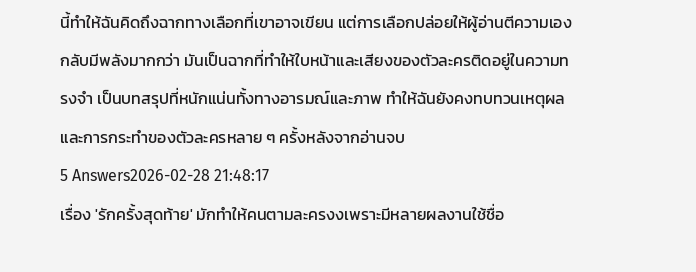นี้ทำให้ฉันคิดถึงฉากทางเลือกที่เขาอาจเขียน แต่การเลือกปล่อยให้ผู้อ่านตีความเองกลับมีพลังมากกว่า มันเป็นฉากที่ทำให้ใบหน้าและเสียงของตัวละครติดอยู่ในความทรงจำ เป็นบทสรุปที่หนักแน่นทั้งทางอารมณ์และภาพ ทำให้ฉันยังคงทบทวนเหตุผลและการกระทำของตัวละครหลาย ๆ ครั้งหลังจากอ่านจบ
5 Answers2026-02-28 21:48:17
เรื่อง 'รักครั้งสุดท้าย' มักทำให้คนตามละครงงเพราะมีหลายผลงานใช้ชื่อ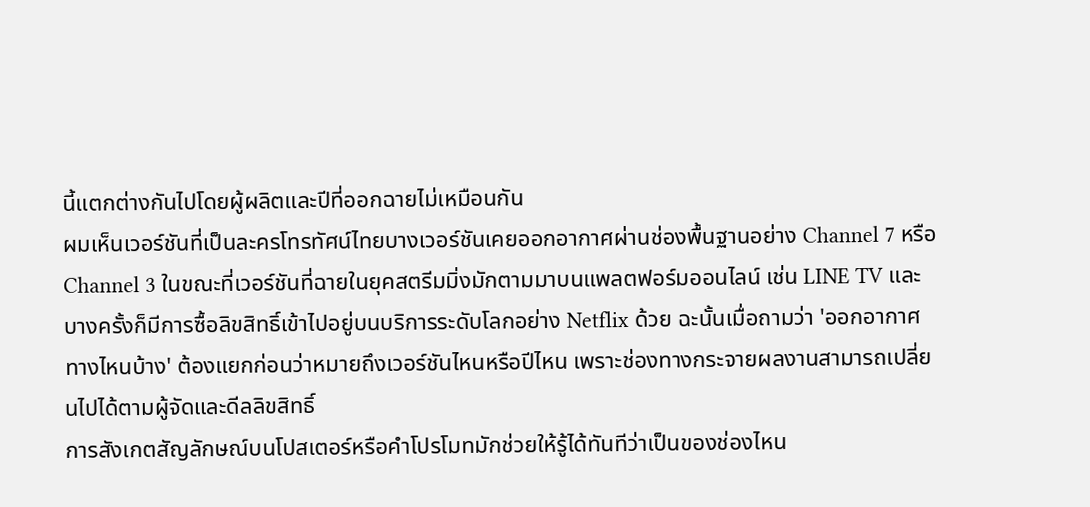นี้แตกต่างกันไปโดยผู้ผลิตและปีที่ออกฉายไม่เหมือนกัน
ผมเห็นเวอร์ชันที่เป็นละครโทรทัศน์ไทยบางเวอร์ชันเคยออกอากาศผ่านช่องพื้นฐานอย่าง Channel 7 หรือ Channel 3 ในขณะที่เวอร์ชันที่ฉายในยุคสตรีมมิ่งมักตามมาบนแพลตฟอร์มออนไลน์ เช่น LINE TV และบางครั้งก็มีการซื้อลิขสิทธิ์เข้าไปอยู่บนบริการระดับโลกอย่าง Netflix ด้วย ฉะนั้นเมื่อถามว่า 'ออกอากาศทางไหนบ้าง' ต้องแยกก่อนว่าหมายถึงเวอร์ชันไหนหรือปีไหน เพราะช่องทางกระจายผลงานสามารถเปลี่ยนไปได้ตามผู้จัดและดีลลิขสิทธิ์
การสังเกตสัญลักษณ์บนโปสเตอร์หรือคำโปรโมทมักช่วยให้รู้ได้ทันทีว่าเป็นของช่องไหน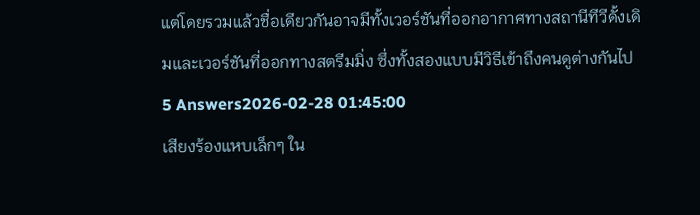แต่โดยรวมแล้วชื่อเดียวกันอาจมีทั้งเวอร์ชันที่ออกอากาศทางสถานีทีวีดั้งเดิมและเวอร์ชันที่ออกทางสตรีมมิ่ง ซึ่งทั้งสองแบบมีวิธีเข้าถึงคนดูต่างกันไป
5 Answers2026-02-28 01:45:00
เสียงร้องแหบเล็กๆ ใน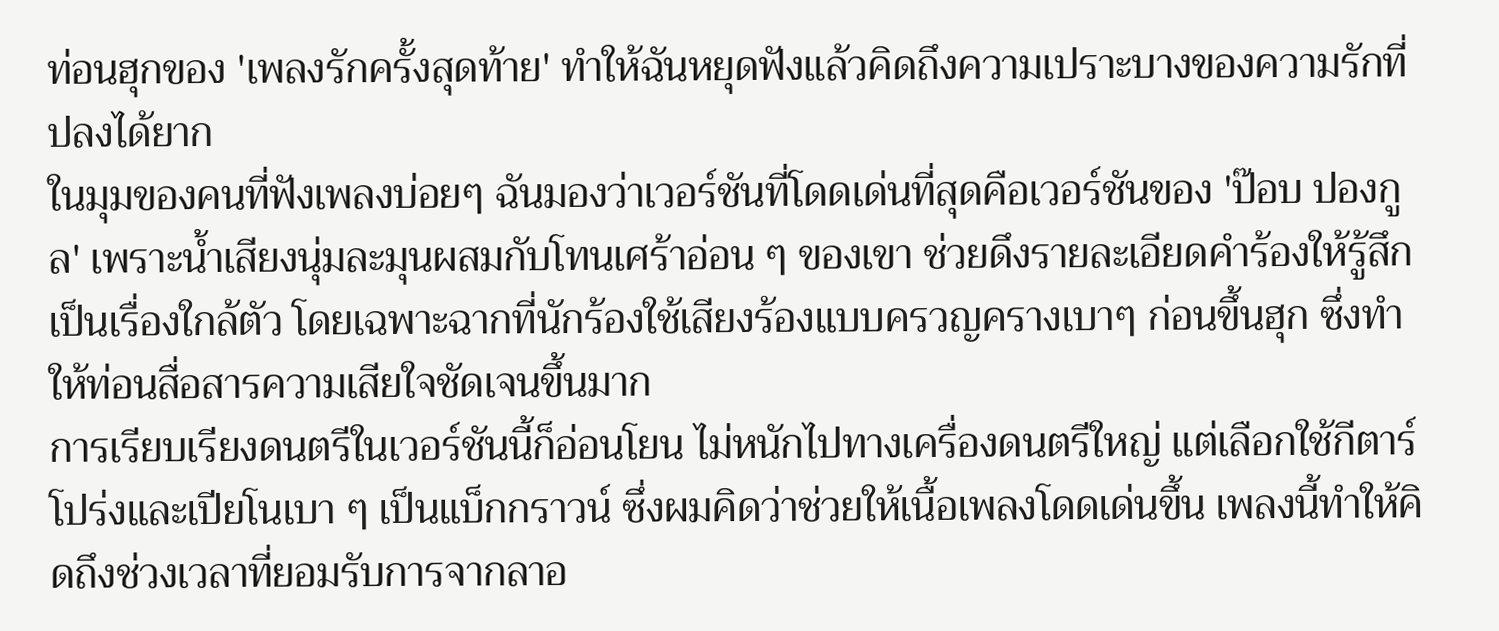ท่อนฮุกของ 'เพลงรักครั้งสุดท้าย' ทำให้ฉันหยุดฟังแล้วคิดถึงความเปราะบางของความรักที่ปลงได้ยาก
ในมุมของคนที่ฟังเพลงบ่อยๆ ฉันมองว่าเวอร์ชันที่โดดเด่นที่สุดคือเวอร์ชันของ 'ป๊อบ ปองกูล' เพราะน้ำเสียงนุ่มละมุนผสมกับโทนเศร้าอ่อน ๆ ของเขา ช่วยดึงรายละเอียดคำร้องให้รู้สึกเป็นเรื่องใกล้ตัว โดยเฉพาะฉากที่นักร้องใช้เสียงร้องแบบครวญครางเบาๆ ก่อนขึ้นฮุก ซึ่งทำให้ท่อนสื่อสารความเสียใจชัดเจนขึ้นมาก
การเรียบเรียงดนตรีในเวอร์ชันนี้ก็อ่อนโยน ไม่หนักไปทางเครื่องดนตรีใหญ่ แต่เลือกใช้กีตาร์โปร่งและเปียโนเบา ๆ เป็นแบ็กกราวน์ ซึ่งผมคิดว่าช่วยให้เนื้อเพลงโดดเด่นขึ้น เพลงนี้ทำให้คิดถึงช่วงเวลาที่ยอมรับการจากลาอ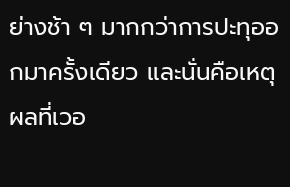ย่างช้า ๆ มากกว่าการปะทุออกมาครั้งเดียว และนั่นคือเหตุผลที่เวอ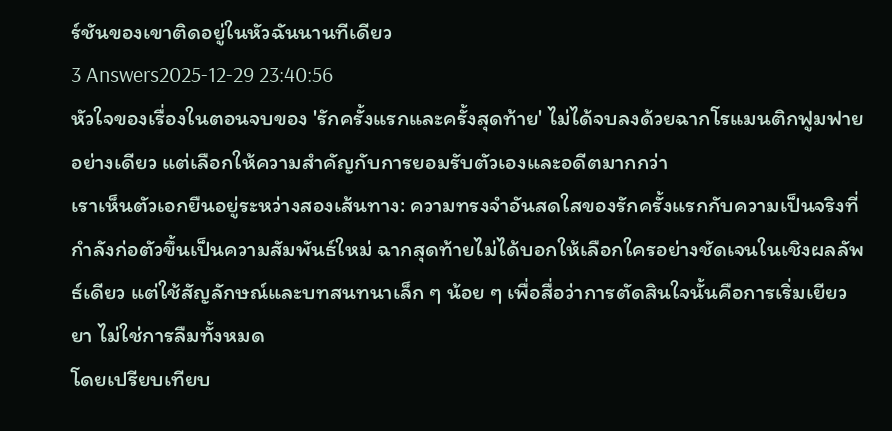ร์ชันของเขาติดอยู่ในหัวฉันนานทีเดียว
3 Answers2025-12-29 23:40:56
หัวใจของเรื่องในตอนจบของ 'รักครั้งแรกและครั้งสุดท้าย' ไม่ได้จบลงด้วยฉากโรแมนติกฟูมฟายอย่างเดียว แต่เลือกให้ความสำคัญกับการยอมรับตัวเองและอดีตมากกว่า
เราเห็นตัวเอกยืนอยู่ระหว่างสองเส้นทาง: ความทรงจำอันสดใสของรักครั้งแรกกับความเป็นจริงที่กำลังก่อตัวขึ้นเป็นความสัมพันธ์ใหม่ ฉากสุดท้ายไม่ได้บอกให้เลือกใครอย่างชัดเจนในเชิงผลลัพธ์เดียว แต่ใช้สัญลักษณ์และบทสนทนาเล็ก ๆ น้อย ๆ เพื่อสื่อว่าการตัดสินใจนั้นคือการเริ่มเยียวยา ไม่ใช่การลืมทั้งหมด
โดยเปรียบเทียบ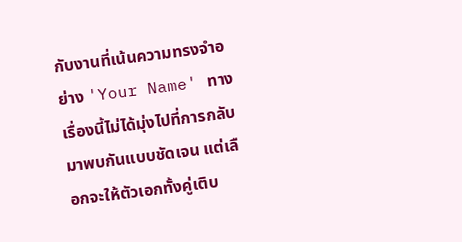กับงานที่เน้นความทรงจำอย่าง 'Your Name' ทางเรื่องนี้ไม่ได้มุ่งไปที่การกลับมาพบกันแบบชัดเจน แต่เลือกจะให้ตัวเอกทั้งคู่เติบ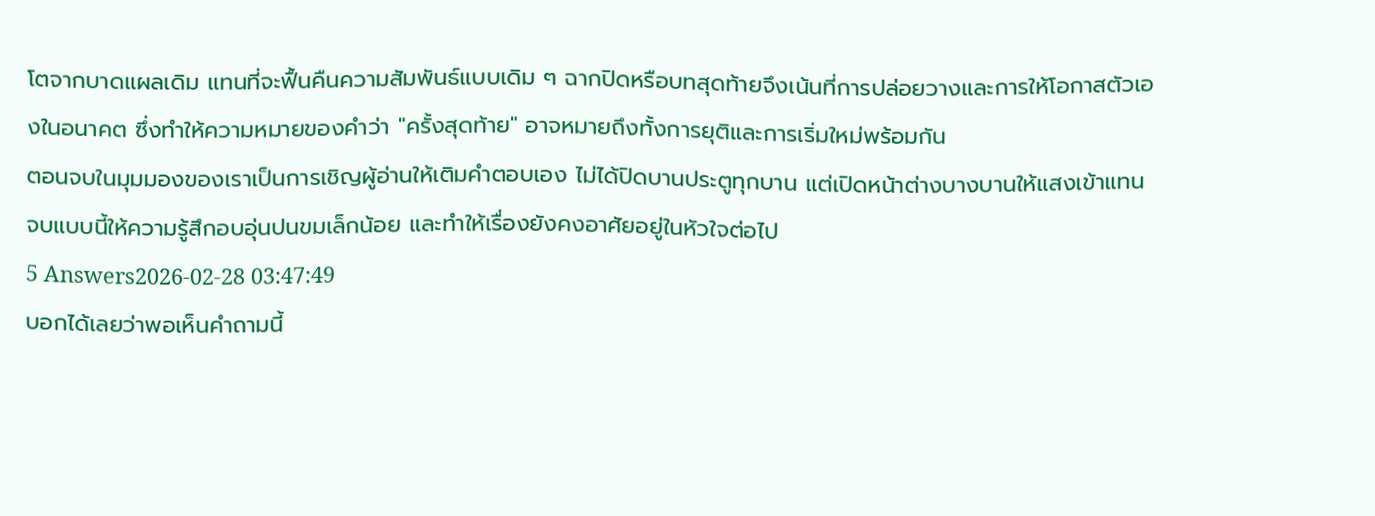โตจากบาดแผลเดิม แทนที่จะฟื้นคืนความสัมพันธ์แบบเดิม ๆ ฉากปิดหรือบทสุดท้ายจึงเน้นที่การปล่อยวางและการให้โอกาสตัวเองในอนาคต ซึ่งทำให้ความหมายของคำว่า "ครั้งสุดท้าย" อาจหมายถึงทั้งการยุติและการเริ่มใหม่พร้อมกัน
ตอนจบในมุมมองของเราเป็นการเชิญผู้อ่านให้เติมคำตอบเอง ไม่ได้ปิดบานประตูทุกบาน แต่เปิดหน้าต่างบางบานให้แสงเข้าแทน จบแบบนี้ให้ความรู้สึกอบอุ่นปนขมเล็กน้อย และทำให้เรื่องยังคงอาศัยอยู่ในหัวใจต่อไป
5 Answers2026-02-28 03:47:49
บอกได้เลยว่าพอเห็นคำถามนี้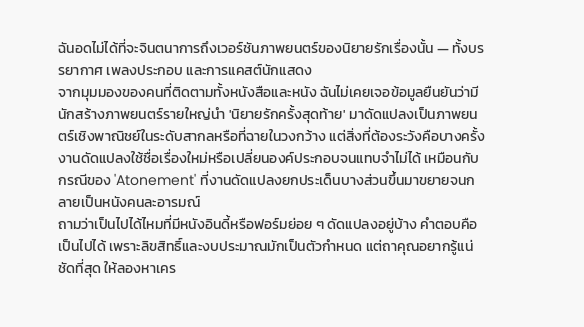ฉันอดไม่ได้ที่จะจินตนาการถึงเวอร์ชันภาพยนตร์ของนิยายรักเรื่องนั้น — ทั้งบรรยากาศ เพลงประกอบ และการแคสต์นักแสดง
จากมุมมองของคนที่ติดตามทั้งหนังสือและหนัง ฉันไม่เคยเจอข้อมูลยืนยันว่ามีนักสร้างภาพยนตร์รายใหญ่นำ 'นิยายรักครั้งสุดท้าย' มาดัดแปลงเป็นภาพยนตร์เชิงพาณิชย์ในระดับสากลหรือที่ฉายในวงกว้าง แต่สิ่งที่ต้องระวังคือบางครั้งงานดัดแปลงใช้ชื่อเรื่องใหม่หรือเปลี่ยนองค์ประกอบจนแทบจำไม่ได้ เหมือนกับกรณีของ 'Atonement' ที่งานดัดแปลงยกประเด็นบางส่วนขึ้นมาขยายจนกลายเป็นหนังคนละอารมณ์
ถามว่าเป็นไปได้ไหมที่มีหนังอินดี้หรือฟอร์มย่อย ๆ ดัดแปลงอยู่บ้าง คำตอบคือเป็นไปได้ เพราะลิขสิทธิ์และงบประมาณมักเป็นตัวกำหนด แต่ถาคุณอยากรู้แน่ชัดที่สุด ให้ลองหาเคร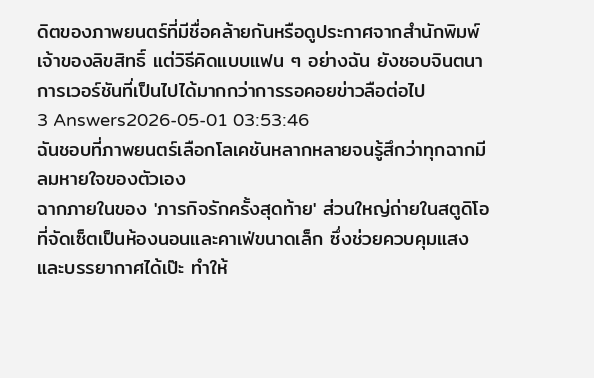ดิตของภาพยนตร์ที่มีชื่อคล้ายกันหรือดูประกาศจากสำนักพิมพ์เจ้าของลิขสิทธิ์ แต่วิธีคิดแบบแฟน ๆ อย่างฉัน ยังชอบจินตนาการเวอร์ชันที่เป็นไปได้มากกว่าการรอคอยข่าวลือต่อไป
3 Answers2026-05-01 03:53:46
ฉันชอบที่ภาพยนตร์เลือกโลเคชันหลากหลายจนรู้สึกว่าทุกฉากมีลมหายใจของตัวเอง
ฉากภายในของ 'ภารกิจรักครั้งสุดท้าย' ส่วนใหญ่ถ่ายในสตูดิโอที่จัดเซ็ตเป็นห้องนอนและคาเฟ่ขนาดเล็ก ซึ่งช่วยควบคุมแสงและบรรยากาศได้เป๊ะ ทำให้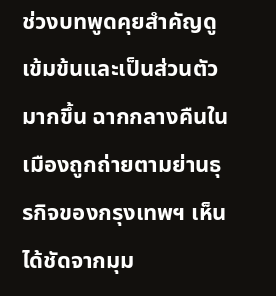ช่วงบทพูดคุยสำคัญดูเข้มข้นและเป็นส่วนตัวมากขึ้น ฉากกลางคืนในเมืองถูกถ่ายตามย่านธุรกิจของกรุงเทพฯ เห็นได้ชัดจากมุม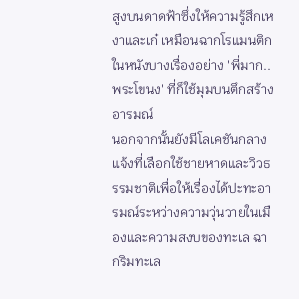สูงบนดาดฟ้าซึ่งให้ความรู้สึกเหงาและเก๋ เหมือนฉากโรแมนติกในหนังบางเรื่องอย่าง 'พี่มาก..พระโขนง' ที่ก็ใช้มุมบนตึกสร้างอารมณ์
นอกจากนั้นยังมีโลเคชันกลางแจ้งที่เลือกใช้ชายหาดและวิวธรรมชาติเพื่อให้เรื่องได้ปะทะอารมณ์ระหว่างความวุ่นวายในเมืองและความสงบของทะเล ฉากริมทะเล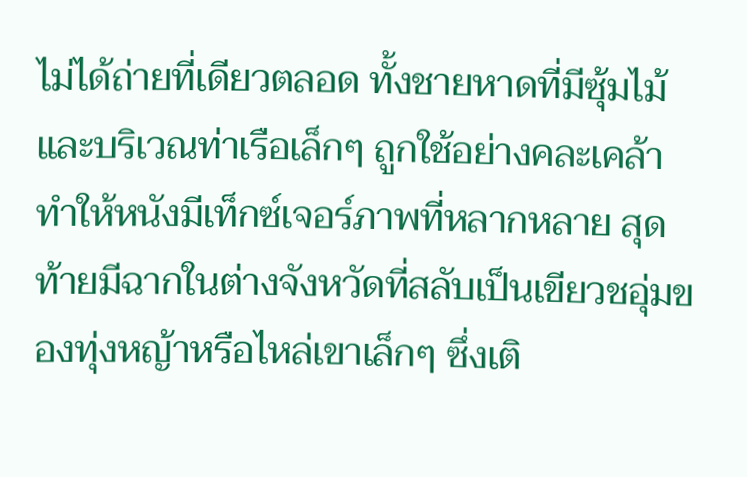ไม่ได้ถ่ายที่เดียวตลอด ทั้งชายหาดที่มีซุ้มไม้และบริเวณท่าเรือเล็กๆ ถูกใช้อย่างคละเคล้า ทำให้หนังมีเท็กซ์เจอร์ภาพที่หลากหลาย สุดท้ายมีฉากในต่างจังหวัดที่สลับเป็นเขียวชอุ่มของทุ่งหญ้าหรือไหล่เขาเล็กๆ ซึ่งเติ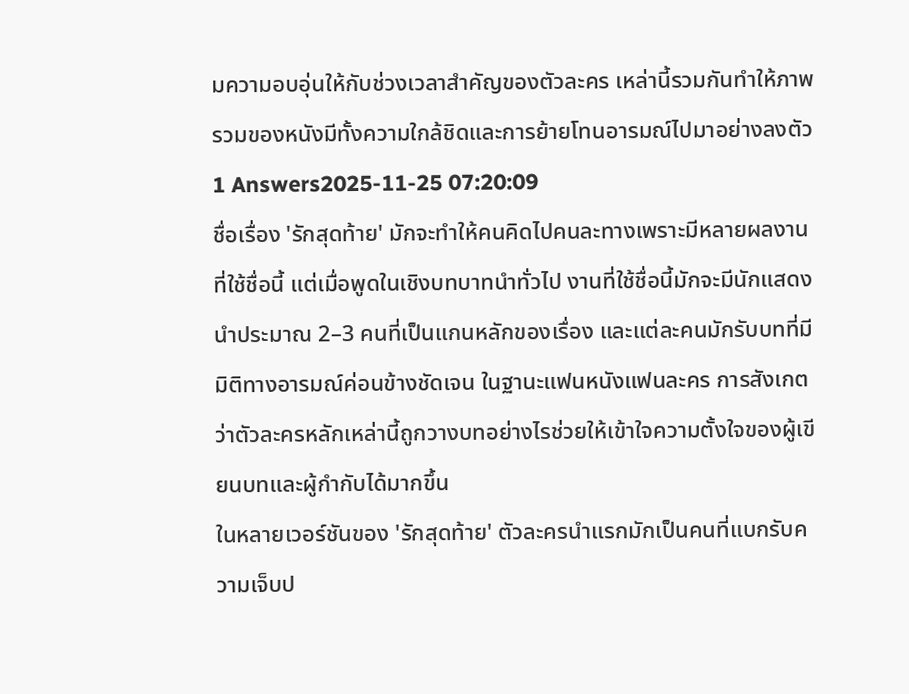มความอบอุ่นให้กับช่วงเวลาสำคัญของตัวละคร เหล่านี้รวมกันทำให้ภาพรวมของหนังมีทั้งความใกล้ชิดและการย้ายโทนอารมณ์ไปมาอย่างลงตัว
1 Answers2025-11-25 07:20:09
ชื่อเรื่อง 'รักสุดท้าย' มักจะทำให้คนคิดไปคนละทางเพราะมีหลายผลงานที่ใช้ชื่อนี้ แต่เมื่อพูดในเชิงบทบาทนำทั่วไป งานที่ใช้ชื่อนี้มักจะมีนักแสดงนำประมาณ 2–3 คนที่เป็นแกนหลักของเรื่อง และแต่ละคนมักรับบทที่มีมิติทางอารมณ์ค่อนข้างชัดเจน ในฐานะแฟนหนังแฟนละคร การสังเกตว่าตัวละครหลักเหล่านี้ถูกวางบทอย่างไรช่วยให้เข้าใจความตั้งใจของผู้เขียนบทและผู้กำกับได้มากขึ้น
ในหลายเวอร์ชันของ 'รักสุดท้าย' ตัวละครนำแรกมักเป็นคนที่แบกรับความเจ็บป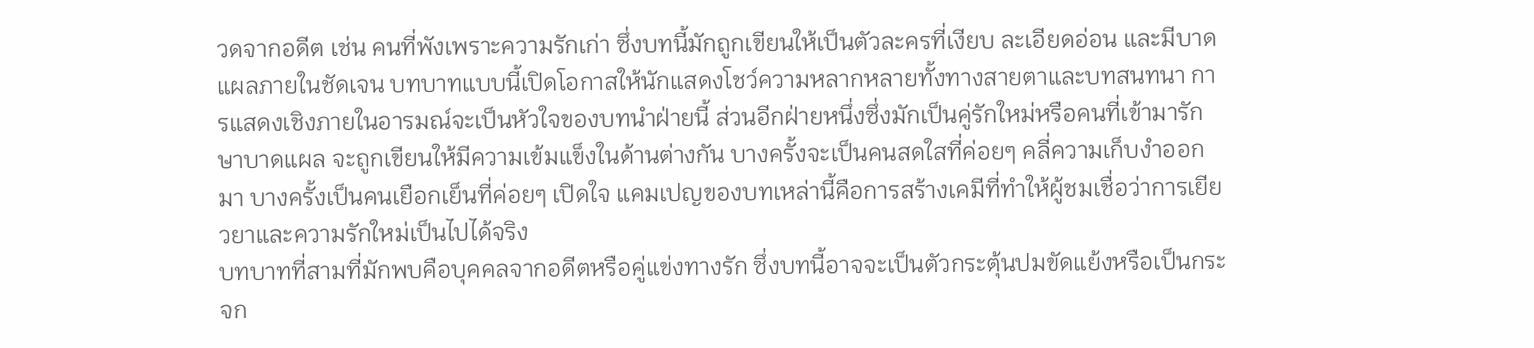วดจากอดีต เช่น คนที่พังเพราะความรักเก่า ซึ่งบทนี้มักถูกเขียนให้เป็นตัวละครที่เงียบ ละเอียดอ่อน และมีบาดแผลภายในชัดเจน บทบาทแบบนี้เปิดโอกาสให้นักแสดงโชว์ความหลากหลายทั้งทางสายตาและบทสนทนา การแสดงเชิงภายในอารมณ์จะเป็นหัวใจของบทนำฝ่ายนี้ ส่วนอีกฝ่ายหนึ่งซึ่งมักเป็นคู่รักใหม่หรือคนที่เข้ามารักษาบาดแผล จะถูกเขียนให้มีความเข้มแข็งในด้านต่างกัน บางครั้งจะเป็นคนสดใสที่ค่อยๆ คลี่ความเก็บงำออกมา บางครั้งเป็นคนเยือกเย็นที่ค่อยๆ เปิดใจ แคมเปญของบทเหล่านี้คือการสร้างเคมีที่ทำให้ผู้ชมเชื่อว่าการเยียวยาและความรักใหม่เป็นไปได้จริง
บทบาทที่สามที่มักพบคือบุคคลจากอดีตหรือคู่แข่งทางรัก ซึ่งบทนี้อาจจะเป็นตัวกระตุ้นปมขัดแย้งหรือเป็นกระจก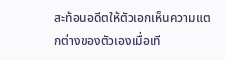สะท้อนอดีตให้ตัวเอกเห็นความแตกต่างของตัวเองเมื่อเที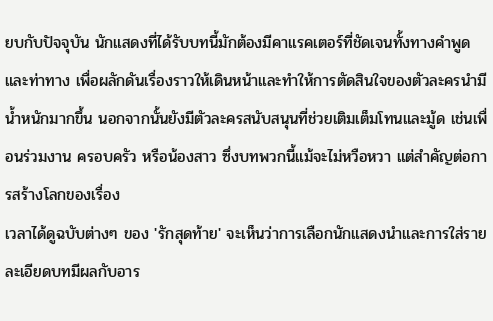ยบกับปัจจุบัน นักแสดงที่ได้รับบทนี้มักต้องมีคาแรคเตอร์ที่ชัดเจนทั้งทางคำพูดและท่าทาง เพื่อผลักดันเรื่องราวให้เดินหน้าและทำให้การตัดสินใจของตัวละครนำมีน้ำหนักมากขึ้น นอกจากนั้นยังมีตัวละครสนับสนุนที่ช่วยเติมเต็มโทนและมู้ด เช่นเพื่อนร่วมงาน ครอบครัว หรือน้องสาว ซึ่งบทพวกนี้แม้จะไม่หวือหวา แต่สำคัญต่อการสร้างโลกของเรื่อง
เวลาได้ดูฉบับต่างๆ ของ 'รักสุดท้าย' จะเห็นว่าการเลือกนักแสดงนำและการใส่รายละเอียดบทมีผลกับอาร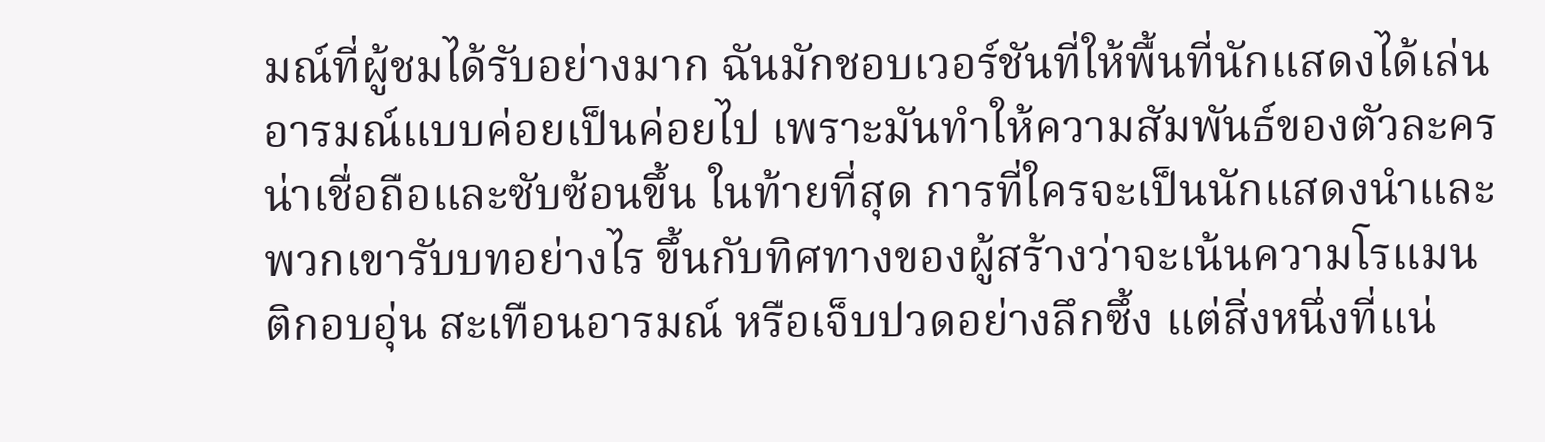มณ์ที่ผู้ชมได้รับอย่างมาก ฉันมักชอบเวอร์ชันที่ให้พื้นที่นักแสดงได้เล่นอารมณ์แบบค่อยเป็นค่อยไป เพราะมันทำให้ความสัมพันธ์ของตัวละครน่าเชื่อถือและซับซ้อนขึ้น ในท้ายที่สุด การที่ใครจะเป็นนักแสดงนำและพวกเขารับบทอย่างไร ขึ้นกับทิศทางของผู้สร้างว่าจะเน้นความโรแมนติกอบอุ่น สะเทือนอารมณ์ หรือเจ็บปวดอย่างลึกซึ้ง แต่สิ่งหนึ่งที่แน่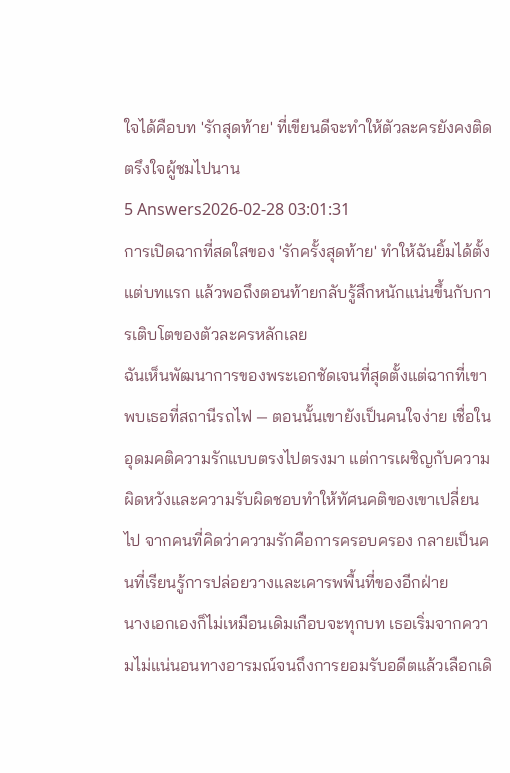ใจได้คือบท 'รักสุดท้าย' ที่เขียนดีจะทำให้ตัวละครยังคงติดตรึงใจผู้ชมไปนาน
5 Answers2026-02-28 03:01:31
การเปิดฉากที่สดใสของ 'รักครั้งสุดท้าย' ทำให้ฉันยิ้มได้ตั้งแต่บทแรก แล้วพอถึงตอนท้ายกลับรู้สึกหนักแน่นขึ้นกับการเติบโตของตัวละครหลักเลย
ฉันเห็นพัฒนาการของพระเอกชัดเจนที่สุดตั้งแต่ฉากที่เขาพบเธอที่สถานีรถไฟ — ตอนนั้นเขายังเป็นคนใจง่าย เชื่อในอุดมคติความรักแบบตรงไปตรงมา แต่การเผชิญกับความผิดหวังและความรับผิดชอบทำให้ทัศนคติของเขาเปลี่ยนไป จากคนที่คิดว่าความรักคือการครอบครอง กลายเป็นคนที่เรียนรู้การปล่อยวางและเคารพพื้นที่ของอีกฝ่าย
นางเอกเองก็ไม่เหมือนเดิมเกือบจะทุกบท เธอเริ่มจากความไม่แน่นอนทางอารมณ์จนถึงการยอมรับอดีตแล้วเลือกเดิ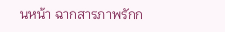นหน้า ฉากสารภาพรักก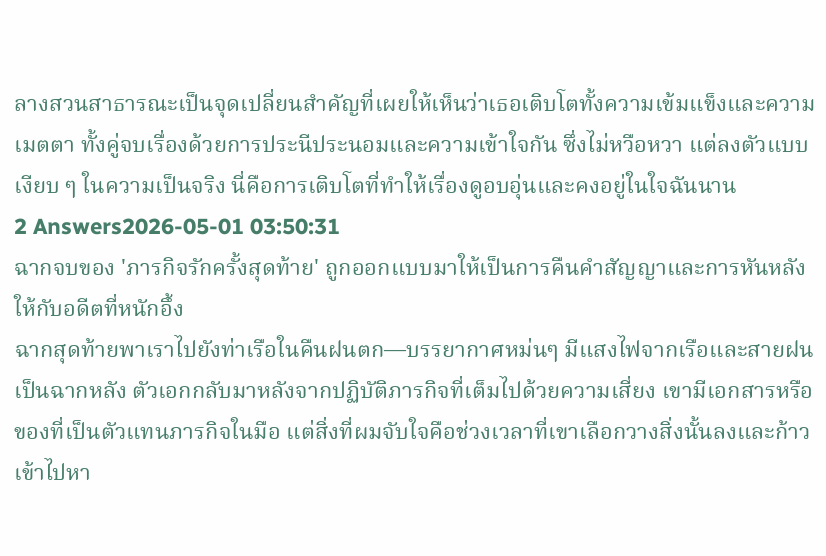ลางสวนสาธารณะเป็นจุดเปลี่ยนสำคัญที่เผยให้เห็นว่าเธอเติบโตทั้งความเข้มแข็งและความเมตตา ทั้งคู่จบเรื่องด้วยการประนีประนอมและความเข้าใจกัน ซึ่งไม่หวือหวา แต่ลงตัวแบบเงียบ ๆ ในความเป็นจริง นี่คือการเติบโตที่ทำให้เรื่องดูอบอุ่นและคงอยู่ในใจฉันนาน
2 Answers2026-05-01 03:50:31
ฉากจบของ 'ภารกิจรักครั้งสุดท้าย' ถูกออกแบบมาให้เป็นการคืนคำสัญญาและการหันหลังให้กับอดีตที่หนักอึ้ง
ฉากสุดท้ายพาเราไปยังท่าเรือในคืนฝนตก—บรรยากาศหม่นๆ มีแสงไฟจากเรือและสายฝนเป็นฉากหลัง ตัวเอกกลับมาหลังจากปฏิบัติภารกิจที่เต็มไปด้วยความเสี่ยง เขามีเอกสารหรือของที่เป็นตัวแทนภารกิจในมือ แต่สิ่งที่ผมจับใจคือช่วงเวลาที่เขาเลือกวางสิ่งนั้นลงและก้าวเข้าไปหา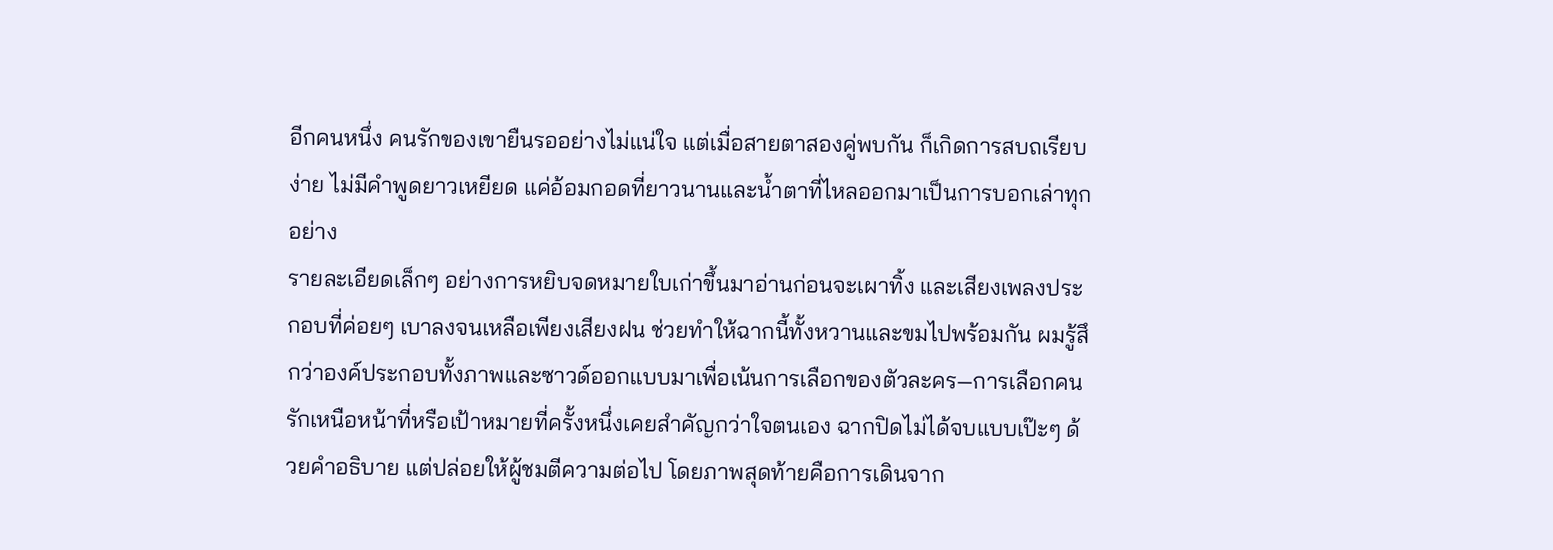อีกคนหนึ่ง คนรักของเขายืนรออย่างไม่แน่ใจ แต่เมื่อสายตาสองคู่พบกัน ก็เกิดการสบถเรียบง่าย ไม่มีคำพูดยาวเหยียด แค่อ้อมกอดที่ยาวนานและน้ำตาที่ไหลออกมาเป็นการบอกเล่าทุกอย่าง
รายละเอียดเล็กๆ อย่างการหยิบจดหมายใบเก่าขึ้นมาอ่านก่อนจะเผาทิ้ง และเสียงเพลงประกอบที่ค่อยๆ เบาลงจนเหลือเพียงเสียงฝน ช่วยทำให้ฉากนี้ทั้งหวานและขมไปพร้อมกัน ผมรู้สึกว่าองค์ประกอบทั้งภาพและซาวด์ออกแบบมาเพื่อเน้นการเลือกของตัวละคร—การเลือกคนรักเหนือหน้าที่หรือเป้าหมายที่ครั้งหนึ่งเคยสำคัญกว่าใจตนเอง ฉากปิดไม่ได้จบแบบเป๊ะๆ ด้วยคำอธิบาย แต่ปล่อยให้ผู้ชมตีความต่อไป โดยภาพสุดท้ายคือการเดินจาก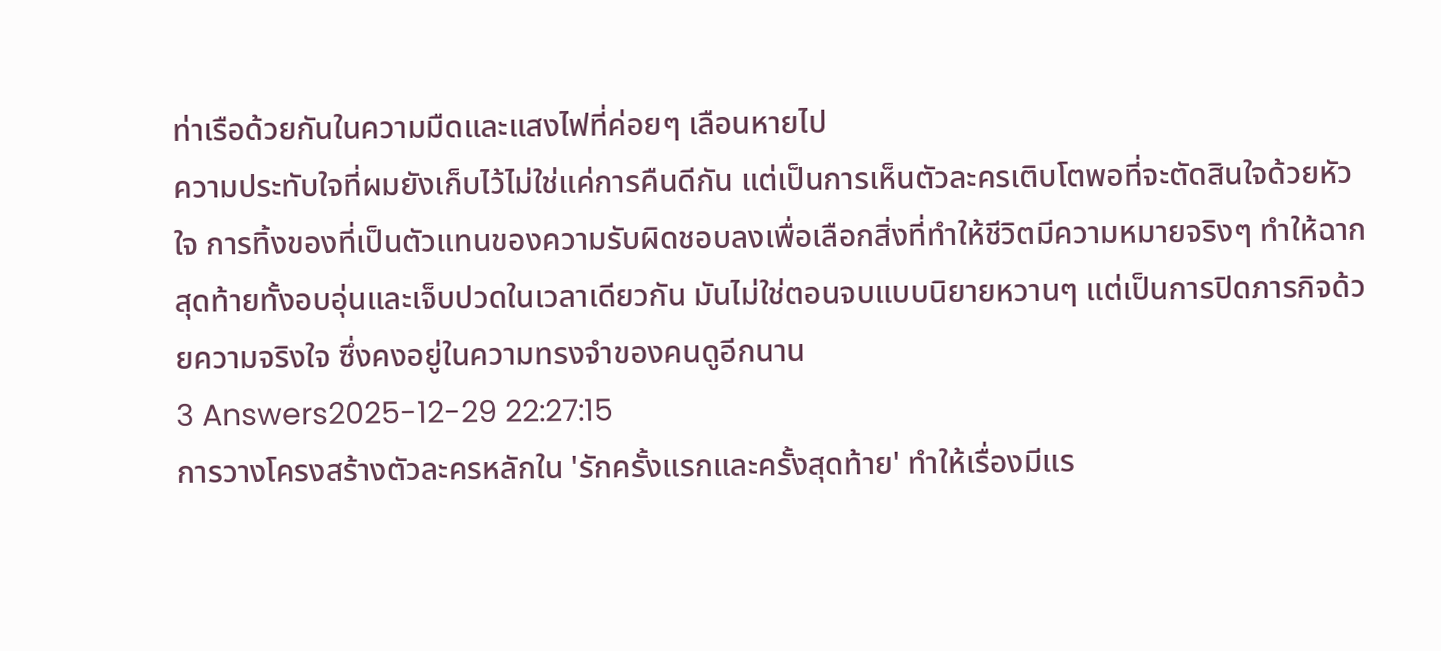ท่าเรือด้วยกันในความมืดและแสงไฟที่ค่อยๆ เลือนหายไป
ความประทับใจที่ผมยังเก็บไว้ไม่ใช่แค่การคืนดีกัน แต่เป็นการเห็นตัวละครเติบโตพอที่จะตัดสินใจด้วยหัวใจ การทิ้งของที่เป็นตัวแทนของความรับผิดชอบลงเพื่อเลือกสิ่งที่ทำให้ชีวิตมีความหมายจริงๆ ทำให้ฉากสุดท้ายทั้งอบอุ่นและเจ็บปวดในเวลาเดียวกัน มันไม่ใช่ตอนจบแบบนิยายหวานๆ แต่เป็นการปิดภารกิจด้วยความจริงใจ ซึ่งคงอยู่ในความทรงจำของคนดูอีกนาน
3 Answers2025-12-29 22:27:15
การวางโครงสร้างตัวละครหลักใน 'รักครั้งแรกและครั้งสุดท้าย' ทำให้เรื่องมีแร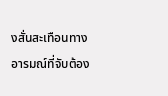งสั่นสะเทือนทางอารมณ์ที่จับต้อง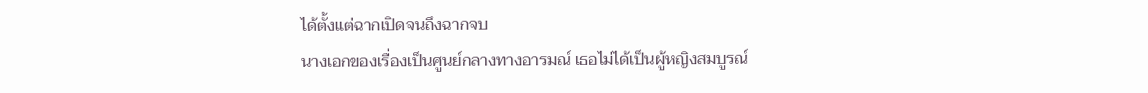ได้ตั้งแต่ฉากเปิดจนถึงฉากจบ
นางเอกของเรื่องเป็นศูนย์กลางทางอารมณ์ เธอไม่ได้เป็นผู้หญิงสมบูรณ์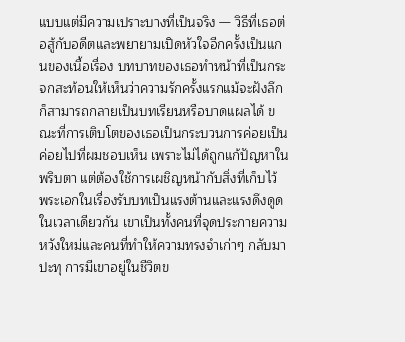แบบแต่มีความเปราะบางที่เป็นจริง — วิธีที่เธอต่อสู้กับอดีตและพยายามเปิดหัวใจอีกครั้งเป็นแกนของเนื้อเรื่อง บทบาทของเธอทำหน้าที่เป็นกระจกสะท้อนให้เห็นว่าความรักครั้งแรกแม้จะฝังลึก ก็สามารถกลายเป็นบทเรียนหรือบาดแผลได้ ขณะที่การเติบโตของเธอเป็นกระบวนการค่อยเป็นค่อยไปที่ผมชอบเห็น เพราะไม่ได้ถูกแก้ปัญหาในพริบตา แต่ต้องใช้การเผชิญหน้ากับสิ่งที่เก็บไว้
พระเอกในเรื่องรับบทเป็นแรงต้านและแรงดึงดูดในเวลาเดียวกัน เขาเป็นทั้งคนที่จุดประกายความหวังใหม่และคนที่ทำให้ความทรงจำเก่าๆ กลับมาปะทุ การมีเขาอยู่ในชีวิตข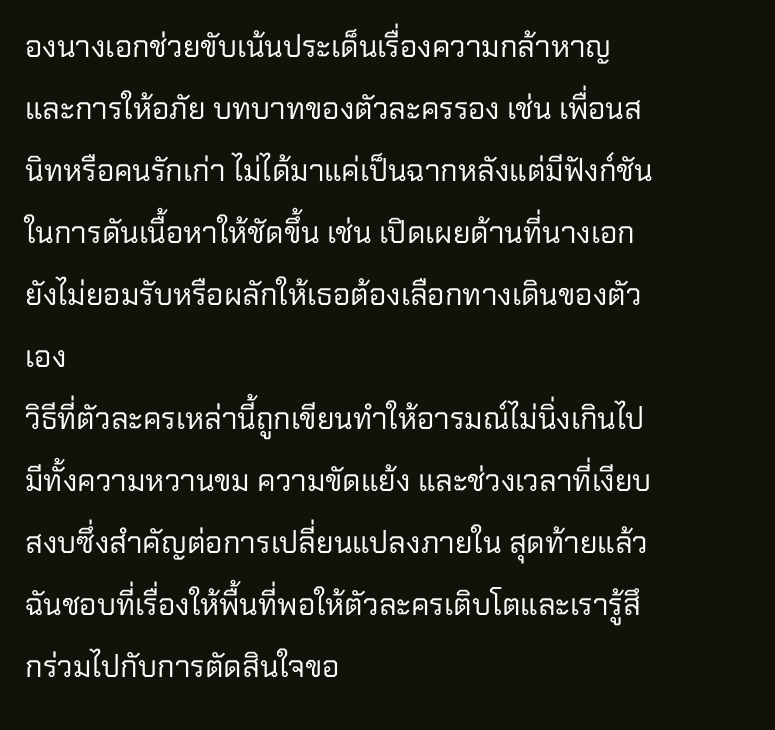องนางเอกช่วยขับเน้นประเด็นเรื่องความกล้าหาญและการให้อภัย บทบาทของตัวละครรอง เช่น เพื่อนสนิทหรือคนรักเก่า ไม่ได้มาแค่เป็นฉากหลังแต่มีฟังก์ชันในการดันเนื้อหาให้ชัดขึ้น เช่น เปิดเผยด้านที่นางเอกยังไม่ยอมรับหรือผลักให้เธอต้องเลือกทางเดินของตัวเอง
วิธีที่ตัวละครเหล่านี้ถูกเขียนทำให้อารมณ์ไม่นิ่งเกินไป มีทั้งความหวานขม ความขัดแย้ง และช่วงเวลาที่เงียบสงบซึ่งสำคัญต่อการเปลี่ยนแปลงภายใน สุดท้ายแล้วฉันชอบที่เรื่องให้พื้นที่พอให้ตัวละครเติบโตและเรารู้สึกร่วมไปกับการตัดสินใจขอ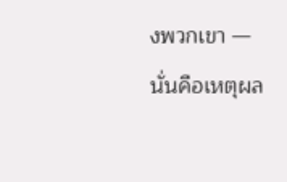งพวกเขา — นั่นคือเหตุผล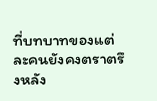ที่บทบาทของแต่ละคนยังคงตราตรึงหลัง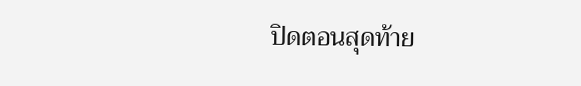ปิดตอนสุดท้าย